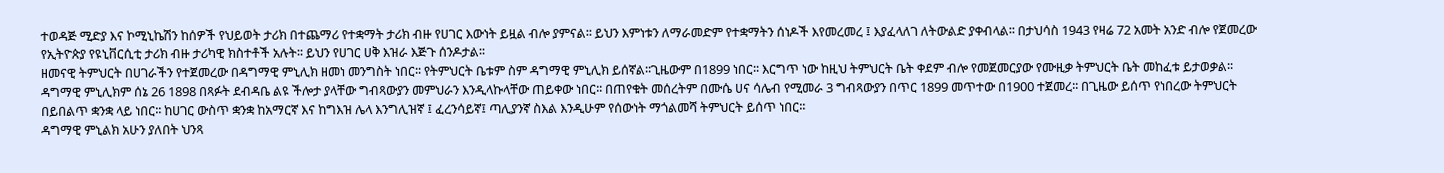ተወዳጅ ሚድያ እና ኮሚኒኬሽን ከሰዎች የህይወት ታሪክ በተጨማሪ የተቋማት ታሪክ ብዙ የሀገር እውነት ይዟል ብሎ ያምናል፡፡ ይህን እምነቱን ለማራመድም የተቋማትን ሰነዶች እየመረመረ ፤ እያፈላለገ ለትውልድ ያቀብላል፡፡ በታህሳስ 1943 የዛሬ 72 አመት አንድ ብሎ የጀመረው የኢትዮጵያ የዩኒቨርሲቲ ታሪክ ብዙ ታሪካዊ ክስተቶች አሉት፡፡ ይህን የሀገር ሀቅ እዝራ እጅጉ ሰንዶታል፡፡
ዘመናዊ ትምህርት በሀገራችን የተጀመረው በዳግማዊ ምኒሊክ ዘመነ መንግስት ነበር፡፡ የትምህርት ቤቱም ስም ዳግማዊ ምኒሊክ ይሰኛል፡፡ጊዜውም በ1899 ነበር፡፡ እርግጥ ነው ከዚህ ትምህርት ቤት ቀደም ብሎ የመጀመርያው የሙዚቃ ትምህርት ቤት መከፈቱ ይታወቃል፡፡ ዳግማዊ ምኒሊክም ሰኔ 26 1898 በጻፉት ደብዳቤ ልዩ ችሎታ ያላቸው ግብጻውያን መምህራን እንዲላኩላቸው ጠይቀው ነበር፡፡ በጠየቁት መሰረትም በሙሴ ሀና ሳሌብ የሚመራ 3 ግብጻውያን በጥር 1899 መጥተው በ1900 ተጀመረ፡፡ በጊዜው ይሰጥ የነበረው ትምህርት በይበልጥ ቋንቋ ላይ ነበር፡፡ ከሀገር ውስጥ ቋንቋ ከአማርኛ እና ከግእዝ ሌላ እንግሊዝኛ ፤ ፈረንሳይኛ፤ ጣሊያንኛ ስእል እንዲሁም የሰውነት ማጎልመሻ ትምህርት ይሰጥ ነበር፡፡
ዳግማዊ ምኒልክ አሁን ያለበት ህንጻ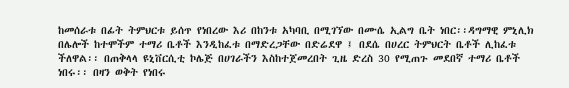ከመሰራቱ በፊት ትምህርቱ ይሰጥ የነበረው እሪ በከንቱ አካባቢ በሚገኘው በሙሴ ኢልግ ቤት ነበር፡፡ዳግማዊ ምኒሊክ በሌሎች ከተሞችም ተማሪ ቤቶች እንዲከፈቱ በማድረጋቸው በድሬደዋ ፤ በደሴ በሀረር ትምህርት ቤቶች ሊከፈቱ ችለዋል፡፡ በጠቅላላ ዩኒቨርሲቲ ኮሌጅ በሀገራችን እስከተጀመረበት ጊዜ ድረስ 30 የሚጠጉ መደበኛ ተማሪ ቤቶች ነበሩ፡፡ በዛን ወቅት የነበሩ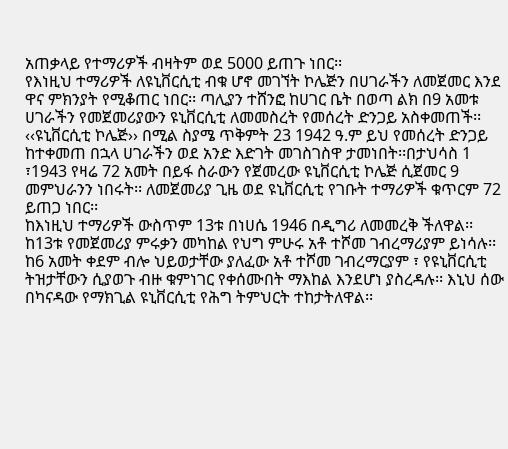አጠቃላይ የተማሪዎች ብዛትም ወደ 5000 ይጠጉ ነበር፡፡
የእነዚህ ተማሪዎች ለዩኒቨርሲቲ ብቁ ሆኖ መገኘት ኮሌጅን በሀገራችን ለመጀመር እንደ ዋና ምክንያት የሚቆጠር ነበር፡፡ ጣሊያን ተሸንፎ ከሀገር ቤት በወጣ ልክ በ9 አመቱ ሀገራችን የመጀመሪያውን ዩኒቨርሲቲ ለመመስረት የመሰረት ድንጋይ አስቀመጠች፡፡ ‹‹ዩኒቨርሲቲ ኮሌጅ›› በሚል ስያሜ ጥቅምት 23 1942 ዓ.ም ይህ የመሰረት ድንጋይ ከተቀመጠ በኋላ ሀገራችን ወደ አንድ እድገት መገስገስዋ ታመነበት፡፡በታህሳስ 1 ፣1943 የዛሬ 72 አመት በይፋ ስራውን የጀመረው ዩኒቨርሲቲ ኮሌጅ ሲጀመር 9 መምህራንን ነበሩት፡፡ ለመጀመሪያ ጊዜ ወደ ዩኒቨርሲቲ የገቡት ተማሪዎች ቁጥርም 72 ይጠጋ ነበር፡፡
ከእነዚህ ተማሪዎች ውስጥም 13ቱ በነሀሴ 1946 በዲግሪ ለመመረቅ ችለዋል፡፡ ከ13ቱ የመጀመሪያ ምሩቃን መካከል የህግ ምሁሩ አቶ ተሾመ ገብረማሪያም ይነሳሉ፡፡ ከ6 አመት ቀደም ብሎ ህይወታቸው ያለፈው አቶ ተሾመ ገብረማርያም ፣ የዩኒቨርሲቲ ትዝታቸውን ሲያወጉ ብዙ ቁምነገር የቀሰሙበት ማእከል እንደሆነ ያስረዳሉ፡፡ እኒህ ሰው በካናዳው የማክጊል ዩኒቨርሲቲ የሕግ ትምህርት ተከታትለዋል፡፡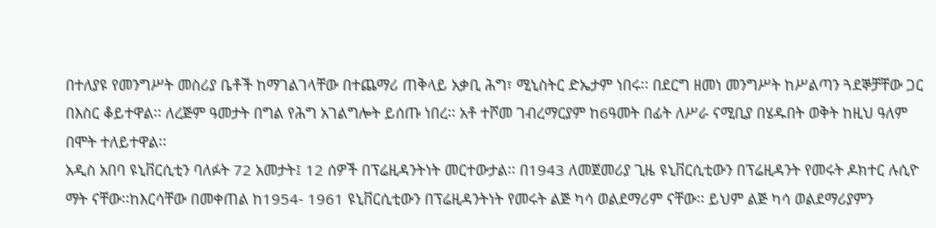በተለያዩ የመንግሥት መስሪያ ቤቶች ከማገልገላቸው በተጨማሪ ጠቅላይ አቃቢ ሕግ፣ ሚኒስትር ድኤታም ነበሩ፡፡ በደርግ ዘመነ መንግሥት ከሥልጣን ጓደኞቻቸው ጋር በእስር ቆይተዋል፡፡ ለረጅም ዓመታት በግል የሕግ አገልግሎት ይሰጡ ነበረ፡፡ አቶ ተሾመ ገብረማርያም ከ6ዓመት በፊት ለሥራ ናሚቢያ በሄዱበት ወቅት ከዚህ ዓለም በሞት ተለይተዋል፡፡
አዲስ አበባ ዩኒቨርሲቲን ባለፉት 72 አመታት፤ 12 ሰዎች በፕሬዚዳንትነት መርተውታል፡፡ በ1943 ለመጀመሪያ ጊዜ ዩኒቨርሲቲውን በፕሬዚዳንት የመሩት ዶክተር ሉሲዮ ማት ናቸው፡፡ከእርሳቸው በመቀጠል ከ1954- 1961 ዩኒቨርሲቲውን በፕሬዚዳንትነት የመሩት ልጅ ካሳ ወልደማሪም ናቸው፡፡ ይህም ልጅ ካሳ ወልደማሪያምን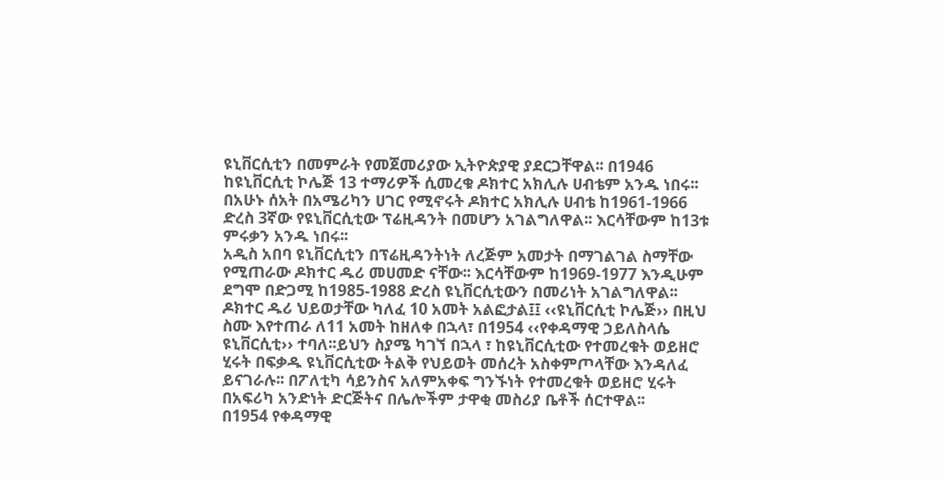ዩኒቨርሲቲን በመምራት የመጀመሪያው ኢትዮጵያዊ ያደርጋቸዋል፡፡ በ1946 ከዩኒቨርሲቲ ኮሌጅ 13 ተማሪዎች ሲመረቁ ዶክተር አክሊሉ ሀብቴም አንዱ ነበሩ፡፡ በአሁኑ ሰአት በአሜሪካን ሀገር የሚኖሩት ዶክተር አክሊሉ ሀብቴ ከ1961-1966 ድረስ 3ኛው የዩኒቨርሲቲው ፕሬዚዳንት በመሆን አገልግለዋል፡፡ እርሳቸውም ከ13ቱ ምሩቃን አንዱ ነበሩ፡፡
አዲስ አበባ ዩኒቨርሲቲን በፕሬዚዳንትነት ለረጅም አመታት በማገልገል ስማቸው የሚጠራው ዶክተር ዱሪ መሀመድ ናቸው፡፡ እርሳቸውም ከ1969-1977 እንዲሁም ደግሞ በድጋሚ ከ1985-1988 ድረስ ዩኒቨርሲቲውን በመሪነት አገልግለዋል፡፡ ዶክተር ዱሪ ህይወታቸው ካለፈ 10 አመት አልፎታል፤፤ ‹‹ዩኒቨርሲቲ ኮሌጅ›› በዚህ ስሙ እየተጠራ ለ11 አመት ከዘለቀ በኋላ፣ በ1954 ‹‹የቀዳማዊ ኃይለስላሴ ዩኒቨርሲቲ›› ተባለ፡፡ይህን ስያሜ ካገኘ በኋላ ፣ ከዩኒቨርሲቲው የተመረቁት ወይዘሮ ሂሩት በፍቃዱ ዩኒቨርሲቲው ትልቅ የህይወት መሰረት አስቀምጦላቸው እንዳለፈ ይናገራሉ፡፡ በፖለቲካ ሳይንስና አለምአቀፍ ግንኙነት የተመረቁት ወይዘሮ ሂሩት በአፍሪካ አንድነት ድርጅትና በሌሎችም ታዋቂ መስሪያ ቤቶች ሰርተዋል፡፡
በ1954 የቀዳማዊ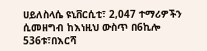ሀይለስላሴ ዩኒቨርሲቲ፣ 2,047 ተማሪዎችን ሲመዘግብ ከእነዚህ ውስጥ በ6ኪሎ 536ቱ፣በእርሻ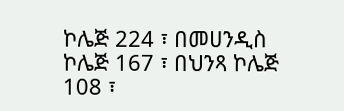ኮሌጅ 224 ፣ በመሀንዲስ ኮሌጅ 167 ፣ በህንጻ ኮሌጅ 108 ፣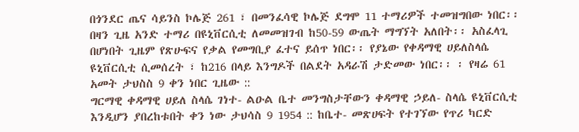በጎንደር ጤና ሳይንስ ኮሌጅ 261 ፣ በመንፈሳዊ ኮሌጅ ደግሞ 11 ተማሪዎች ተመዝግበው ነበር፡፡በዛን ጊዜ አንድ ተማሪ በዩኒቨርሲቲ ለመመዝገብ ከ50-59 ውጤት ማግኘት አለበት፡፡ አስፈላጊ በሆነበት ጊዜም የጽሁፍና የቃል የመግቢያ ፈተና ይሰጥ ነበር፡፡ የያኔው የቀዳማዊ ሀይለስላሴ ዩኒቨርሲቲ ሲመሰረት ፣ ከ216 በላይ እንግዶች በልደት አዳራሽ ታድመው ነበር፡፡ ፡ የዛሬ 61 አመት ታህስስ 9 ቀን ነበር ጊዜው ::
ግርማዊ ቀዳማዊ ሀይለ ስላሴ ገነተ- ልዑል ቤተ መንግስታቸውን ቀዳማዊ ኃይለ- ስላሴ ዩኒቨርሲቲ እንዲሆን ያበረከቱበት ቀን ነው ታህሳስ 9 1954 :: ከቤተ- መጽሀፍት የተገኘው የጥሪ ካርድ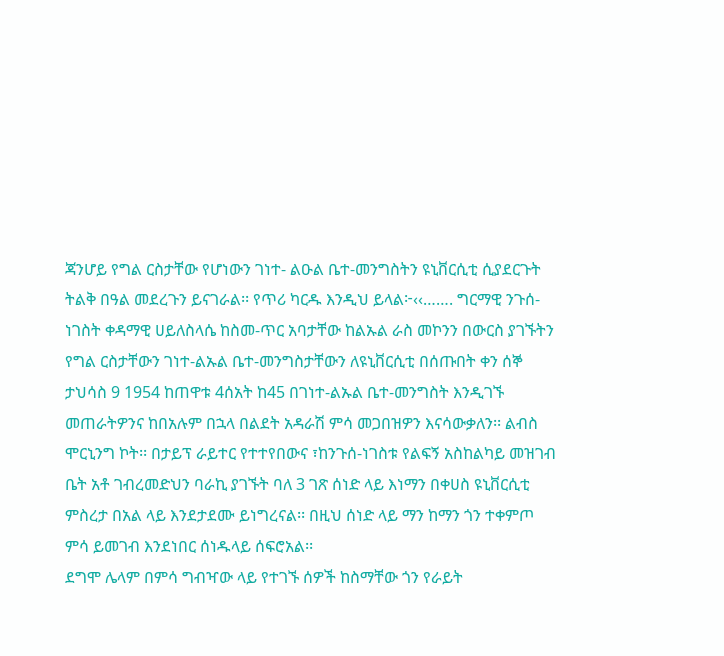ጃንሆይ የግል ርስታቸው የሆነውን ገነተ- ልዑል ቤተ-መንግስትን ዩኒቨርሲቲ ሲያደርጉት ትልቅ በዓል መደረጉን ይናገራል፡፡ የጥሪ ካርዱ እንዲህ ይላል፦‹‹……. ግርማዊ ንጉሰ-ነገስት ቀዳማዊ ሀይለስላሴ ከስመ-ጥር አባታቸው ከልኡል ራስ መኮንን በውርስ ያገኙትን የግል ርስታቸውን ገነተ-ልኡል ቤተ-መንግስታቸውን ለዩኒቨርሲቲ በሰጡበት ቀን ሰኞ ታህሳስ 9 1954 ከጠዋቱ 4ሰአት ከ45 በገነተ-ልኡል ቤተ-መንግስት እንዲገኙ መጠራትዎንና ከበአሉም በኋላ በልደት አዳራሽ ምሳ መጋበዝዎን እናሳውቃለን፡፡ ልብስ ሞርኒንግ ኮት፡፡ በታይፕ ራይተር የተተየበውና ፣ከንጉሰ-ነገስቱ የልፍኝ አስከልካይ መዝገብ ቤት አቶ ገብረመድህን ባራኪ ያገኙት ባለ 3 ገጽ ሰነድ ላይ እነማን በቀሀስ ዩኒቨርሲቲ ምስረታ በአል ላይ እንደታደሙ ይነግረናል፡፡ በዚህ ሰነድ ላይ ማን ከማን ጎን ተቀምጦ ምሳ ይመገብ እንደነበር ሰነዱላይ ሰፍሮአል፡፡
ደግሞ ሌላም በምሳ ግብዣው ላይ የተገኙ ሰዎች ከስማቸው ጎን የራይት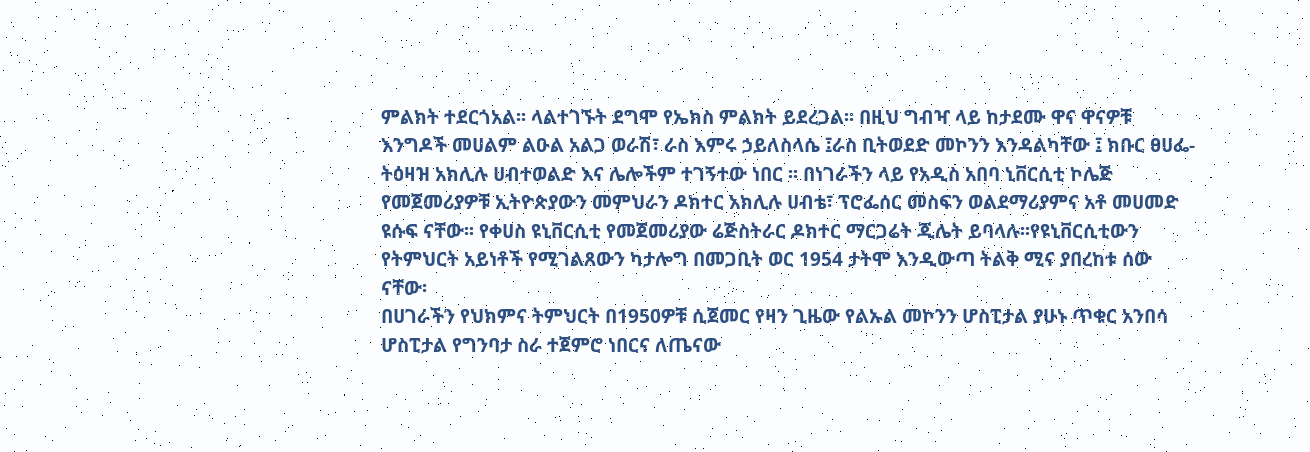ምልክት ተደርጎአል፡፡ ላልተገኙት ደግሞ የኤክስ ምልክት ይደረጋል፡፡ በዚህ ግብዣ ላይ ከታደሙ ዋና ዋናዎቹ እንግዶች መሀልም ልዑል አልጋ ወራሽ፣ ራስ እምሩ ኃይለስላሴ ፤ራስ ቢትወደድ መኮንን እንዳልካቸው ፤ ክቡር ፀሀፌ- ትዕዛዝ አክሊሉ ሀብተወልድ እና ሌሎችም ተገኝተው ነበር ፡፡ በነገራችን ላይ የአዲስ አበባ ኒቨርሲቲ ኮሌጅ የመጀመሪያዎቹ ኢትዮጵያውን መምህራን ዶክተር አክሊሉ ሀብቴ፣ ፕሮፌሰር መስፍን ወልደማሪያምና አቶ መሀመድ ዩሱፍ ናቸው፡፡ የቀሀስ ዩኒቨርሲቲ የመጀመሪያው ሬጅስትራር ዶክተር ማርጋሬት ጂሌት ይባላሉ፡፡የዩኒቨርሲቲውን የትምህርት አይነቶች የሚገልጸውን ካታሎግ በመጋቢት ወር 1954 ታትሞ እንዲውጣ ትልቅ ሚና ያበረከቱ ሰው ናቸው፡
በሀገራችን የህክምና ትምህርት በ1950ዎቹ ሲጀመር የዛን ጊዜው የልኡል መኮንን ሆስፒታል ያሁኑ ጥቁር አንበሳ ሆስፒታል የግንባታ ስራ ተጀምሮ ነበርና ለጤናው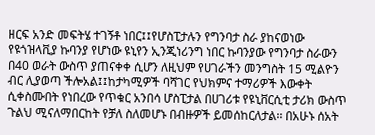ዘርፍ አንድ መፍትሄ ተገኝቶ ነበር፤፤የሆስፒታሉን የግንባታ ስራ ያከናወነው የዩጎዝላቪያ ኩባንያ የሆነው ዩኒየን ኢንጂነሪንግ ነበር ኩባንያው የግንባታ ስራውን በ40 ወራት ውስጥ ያጠናቀቀ ሲሆን ለዚህም የሀገራችን መንግስት 15 ሚልዮን ብር ሊያወጣ ችሎአል፤፤ከታካሚዎች ባሻገር የህክምና ተማሪዎች እውቀት ሲቀስሙበት የነበረው የጥቁር አንበሳ ሆስፒታል በሀገሪቱ የዩኒቨርሲቲ ታሪክ ውስጥ ጉልህ ሚናለማበርከት የቻለ ስለመሆኑ በብዙዎች ይመሰከርለታል፡፡ በአሁኑ ሰአት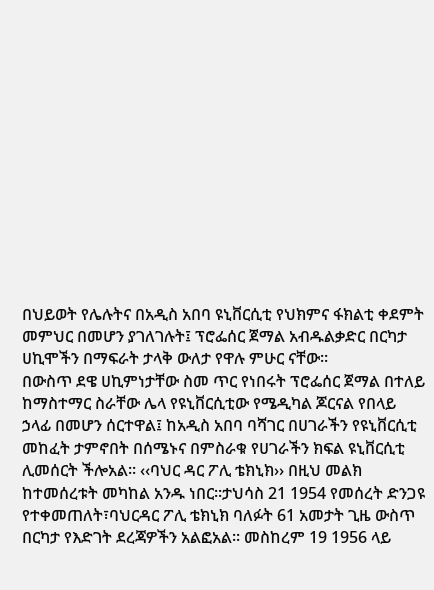በህይወት የሌሉትና በአዲስ አበባ ዩኒቨርሲቲ የህክምና ፋክልቲ ቀደምት መምህር በመሆን ያገለገሉት፤ ፕሮፌሰር ጀማል አብዱልቃድር በርካታ ሀኪሞችን በማፍራት ታላቅ ውለታ የዋሉ ምሁር ናቸው፡፡
በውስጥ ደዌ ሀኪምነታቸው ስመ ጥር የነበሩት ፕሮፌሰር ጀማል በተለይ ከማስተማር ስራቸው ሌላ የዩኒቨርሲቲው የሜዲካል ጆርናል የበላይ ኃላፊ በመሆን ሰርተዋል፤ ከአዲስ አበባ ባሻገር በሀገራችን የዩኒቨርሲቲ መከፈት ታምኖበት በሰሜኑና በምስራቁ የሀገራችን ክፍል ዩኒቨርሲቲ ሊመሰርት ችሎአል፡፡ ‹‹ባህር ዳር ፖሊ ቴክኒክ›› በዚህ መልክ ከተመሰረቱት መካከል አንዱ ነበር፡፡ታህሳስ 21 1954 የመሰረት ድንጋዩ የተቀመጠለት፣ባህርዳር ፖሊ ቴክኒክ ባለፉት 61 አመታት ጊዜ ውስጥ በርካታ የእድገት ደረጃዎችን አልፎአል፡፡ መስከረም 19 1956 ላይ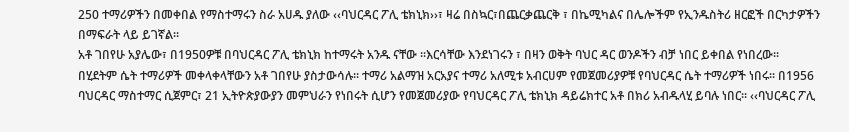250 ተማሪዎችን በመቀበል የማስተማሩን ስራ አሀዱ ያለው ‹‹ባህርዳር ፖሊ ቴክኒክ››፣ ዛሬ በስኳር፣በጨርቃጨርቅ ፣ በኬሚካልና በሌሎችም የኢንዱስትሪ ዘርፎች በርካታዎችን በማፍራት ላይ ይገኛል፡፡
አቶ ገበየሁ አያሌው፣ በ1950ዎቹ በባህርዳር ፖሊ ቴክኒክ ከተማሩት አንዱ ናቸው ፡፡እርሳቸው እንደነገሩን ፣ በዛን ወቅት ባህር ዳር ወንዶችን ብቻ ነበር ይቀበል የነበረው፡፡
በሂደትም ሴት ተማሪዎች መቀላቀላቸውን አቶ ገበየሁ ያስታውሳሉ፡፡ ተማሪ አልማዝ አርአያና ተማሪ አለሚቱ አብርሀም የመጀመሪያዎቹ የባህርዳር ሴት ተማሪዎች ነበሩ፡፡ በ1956 ባህርዳር ማስተማር ሲጀምር፣ 21 ኢትዮጵያውያን መምህራን የነበሩት ሲሆን የመጀመሪያው የባህርዳር ፖሊ ቴክኒክ ዳይሬክተር አቶ በክሪ አብዱላሂ ይባሉ ነበር፡፡ ‹‹ባህርዳር ፖሊ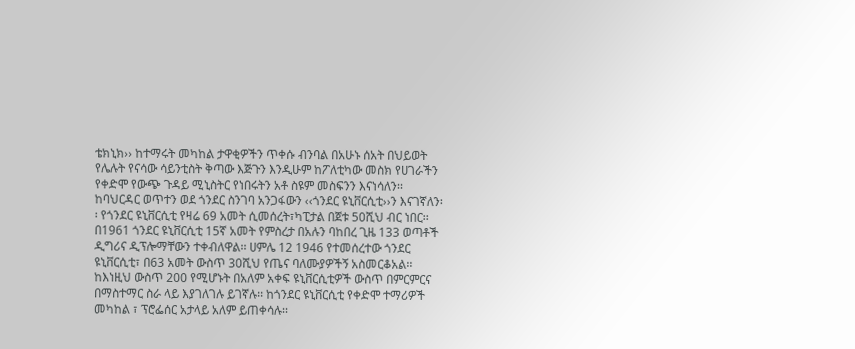ቴክኒክ›› ከተማሩት መካከል ታዋቂዎችን ጥቀሱ ብንባል በአሁኑ ሰአት በህይወት የሌሉት የናሳው ሳይንቲስት ቅጣው እጅጉን እንዲሁም ከፖለቲካው መስክ የሀገራችን የቀድሞ የውጭ ጉዳይ ሚኒስትር የነበሩትን አቶ ስዩም መስፍንን እናነሳለን፡፡
ከባህርዳር ወጥተን ወደ ጎንደር ስንገባ አንጋፋውን ‹‹ጎንደር ዩኒቨርሲቲ››ን እናገኛለን፡፡ የጎንደር ዩኒቨርሲቲ የዛሬ 69 አመት ሲመሰረት፣ካፒታል በጀቱ 50ሺህ ብር ነበር፡፡ በ1961 ጎንደር ዩኒቨርሲቲ 15ኛ አመት የምስረታ በአሉን ባከበረ ጊዜ 133 ወጣቶች ዲግሪና ዲፕሎማቸውን ተቀብለዋል፡፡ ሀምሌ 12 1946 የተመሰረተው ጎንደር ዩኒቨርሲቲ፣ በ63 አመት ውስጥ 30ሺህ የጤና ባለሙያዎችኝ አስመርቆአል፡፡ ከእነዚህ ውስጥ 200 የሚሆኑት በአለም አቀፍ ዩኒቨርሲቲዎች ውስጥ በምርምርና በማስተማር ስራ ላይ እያገለገሉ ይገኛሉ፡፡ ከጎንደር ዩኒቨርሲቲ የቀድሞ ተማሪዎች መካከል ፣ ፕሮፌሰር አታላይ አለም ይጠቀሳሉ፡፡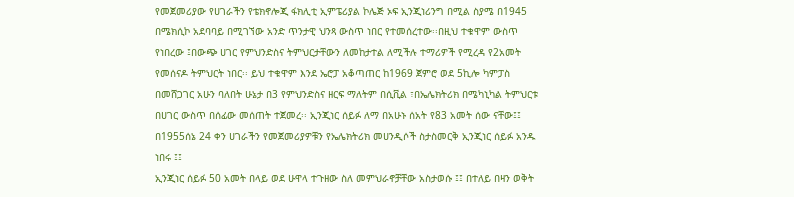የመጀመሪያው የሀገራችን የቴክኖሎጂ ፋክሊቲ ኢምፔሪያል ኮሌጅ ኦፍ ኢንጂነሪንግ በሚል ስያሜ በ1945 በሜክሲኮ አደባባይ በሚገኘው አንድ ጥንታዊ ህንጻ ውስጥ ነበር የተመሰረተው፡፡በዚህ ተቁዋም ውስጥ የነበረው ፤በውጭ ሀገር የምህንድስና ትምህርታቸውን ለመከታተል ለሚችሉ ተማሪዎች የሚረዳ የ2አመት የመሰናዶ ትምህርት ነበር፡፡ ይህ ተቁዋም እንደ ኤሮፓ አቆጣጠር ከ1969 ጀምሮ ወደ 5ኪሎ ካምፓስ በመሸጋገር አሁን ባለበት ሁኔታ በ3 የምህንድስና ዘርፍ ማለትም በሲቪል ፣በኤሌክትሪክ በሜካኒካል ትምህርቱ በሀገር ውስጥ በሰፊው መሰጠት ተጀመረ፡፡ ኢንጂነር ሰይፉ ለማ በአሁኑ ሰአት የ83 አመት ሰው ናቸው፤፤ በ1955ሰኔ 24 ቀን ሀገራችን የመጀመሪያዎቹን የኤሌክትሪክ መሀንዲሶች ስታስመርቅ ኢንጂነር ሰይፉ አንዱ ነበሩ ፤፤
ኢንጂነር ሰይፉ 50 አመት በላይ ወደ ሁዋላ ተጉዘው ስለ መምህራኖቻቸው አስታወሱ ፤፤ በተለይ በዛን ወቅት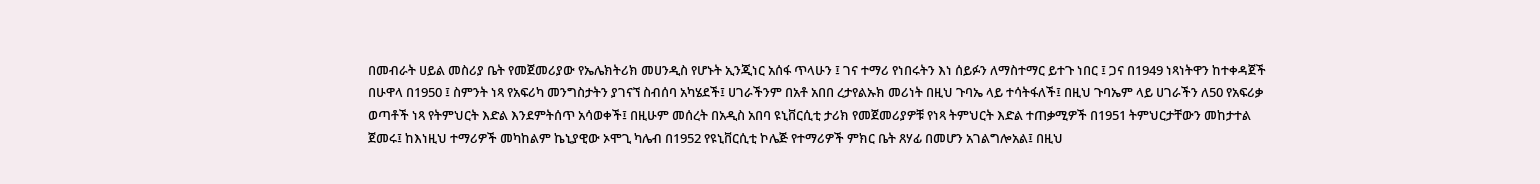በመብራት ሀይል መስሪያ ቤት የመጀመሪያው የኤሌክትሪክ መሀንዲስ የሆኑት ኢንጂነር አሰፋ ጥላሁን ፤ ገና ተማሪ የነበሩትን እነ ሰይፉን ለማስተማር ይተጉ ነበር ፤ ጋና በ1949 ነጻነትዋን ከተቀዳጀች በሁዋላ በ1950 ፤ ስምንት ነጻ የአፍሪካ መንግስታትን ያገናኘ ስብሰባ አካሄደች፤ ሀገራችንም በአቶ አበበ ረታየልኡክ መሪነት በዚህ ጉባኤ ላይ ተሳትፋለች፤ በዚህ ጉባኤም ላይ ሀገራችን ለ50 የአፍሪቃ ወጣቶች ነጻ የትምህርት እድል እንደምትሰጥ አሳወቀች፤ በዚሁም መሰረት በአዲስ አበባ ዩኒቨርሲቲ ታሪክ የመጀመሪያዎቹ የነጻ ትምህርት እድል ተጠቃሚዎች በ1951 ትምህርታቸውን መከታተል ጀመሩ፤ ከእነዚህ ተማሪዎች መካከልም ኬኒያዊው ኦሞጊ ካሌብ በ1952 የዩኒቨርሲቲ ኮሌጅ የተማሪዎች ምክር ቤት ጸሃፊ በመሆን አገልግሎአል፤ በዚህ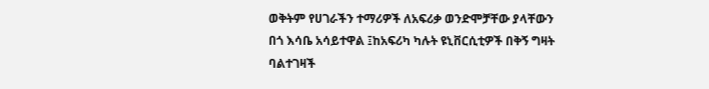ወቅትም የሀገራችን ተማሪዎች ለአፍሪቃ ወንድሞቻቸው ያላቸውን በጎ እሳቤ አሳይተዋል ፤ከአፍሪካ ካሉት ዩኒቨርሲቲዎች በቅኝ ግዛት ባልተገዛች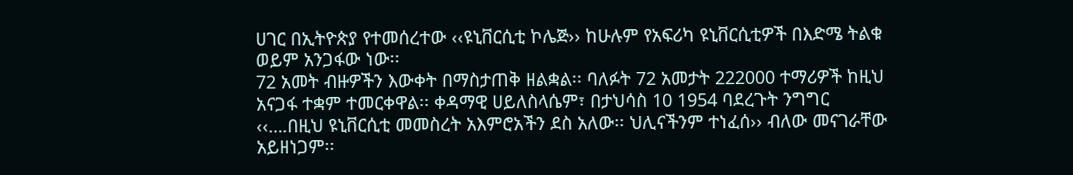ሀገር በኢትዮጵያ የተመሰረተው ‹‹ዩኒቨርሲቲ ኮሌጅ›› ከሁሉም የአፍሪካ ዩኒቨርሲቲዎች በእድሜ ትልቁ ወይም አንጋፋው ነው፡፡
72 አመት ብዙዎችን እውቀት በማስታጠቅ ዘልቋል፡፡ ባለፉት 72 አመታት 222000 ተማሪዎች ከዚህ አናጋፋ ተቋም ተመርቀዋል፡፡ ቀዳማዊ ሀይለስላሴም፣ በታህሳስ 10 1954 ባደረጉት ንግግር ‹‹….በዚህ ዩኒቨርሲቲ መመስረት አእምሮአችን ደስ አለው፡፡ ህሊናችንም ተነፈሰ›› ብለው መናገራቸው አይዘነጋም፡፡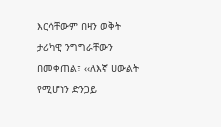እርሳቸውም በዛን ወቅት ታሪካዊ ንግግራቸውን በመቀጠል፣ ‹‹ለእኛ ሀውልት የሚሆነን ድንጋይ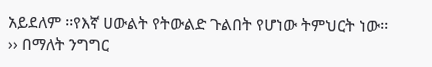አይደለም ፡፡የእኛ ሀውልት የትውልድ ጉልበት የሆነው ትምህርት ነው፡፡›› በማለት ንግግር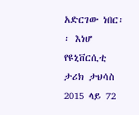አድርገው ነበር፡፡ እነሆ የዩኒቨርሲቲ ታሪክ ታህሳስ 2015 ላይ 72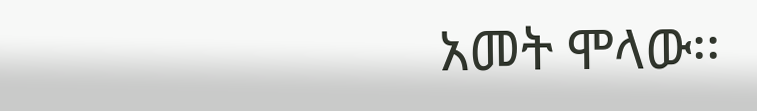አመት ሞላው፡፡